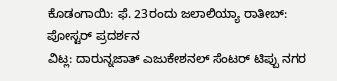ಕೊಡಂಗಾಯಿ: ಫೆ. 23ರಂದು ಜಲಾಲಿಯ್ಯಾ ರಾತೀಬ್: ಪೋಸ್ಟರ್ ಪ್ರದರ್ಶನ
ವಿಟ್ಲ: ದಾರುನ್ನಜಾತ್ ಎಜುಕೇಶನಲ್ ಸೆಂಟರ್ ಟಿಪ್ಪು ನಗರ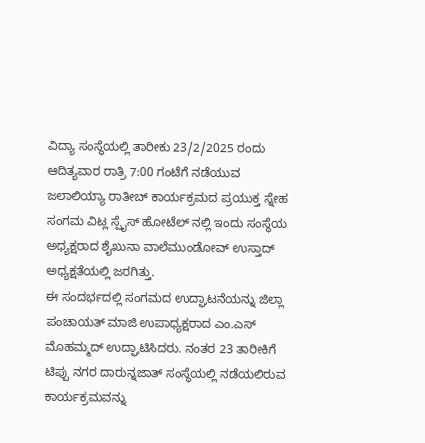ವಿದ್ಯಾ ಸಂಸ್ಥೆಯಲ್ಲಿ ತಾರೀಕು 23/2/2025 ರಂದು ಆದಿತ್ಯವಾರ ರಾತ್ರಿ 7:00 ಗಂಟೆಗೆ ನಡೆಯುವ ಜಲಾಲಿಯ್ಯಾ ರಾತೀಬ್ ಕಾರ್ಯಕ್ರಮದ ಪ್ರಯುಕ್ತ ಸ್ನೇಹ ಸಂಗಮ ವಿಟ್ಲ ಸ್ಪೈಸ್ ಹೋಟೆಲ್ ನಲ್ಲಿ ಇಂದು ಸಂಸ್ಥೆಯ ಅಧ್ಯಕ್ಷರಾದ ಶೈಖುನಾ ವಾಲೆಮುಂಡೋವ್ ಉಸ್ತಾದ್ ಅಧ್ಯಕ್ಷತೆಯಲ್ಲಿ ಜರಗಿತ್ತು.
ಈ ಸಂದರ್ಭದಲ್ಲಿ ಸಂಗಮದ ಉದ್ಘಾಟನೆಯನ್ನು ಜಿಲ್ಲಾ ಪಂಚಾಯತ್ ಮಾಜಿ ಉಪಾಧ್ಯಕ್ಷರಾದ ಎಂ.ಎಸ್ ಮೊಹಮ್ಮದ್ ಉದ್ಘಾಟಿಸಿದರು. ನಂತರ 23 ತಾರೀಕಿಗೆ ಟಿಪ್ಪು ನಗರ ದಾರುನ್ನಜಾತ್ ಸಂಸ್ಥೆಯಲ್ಲಿ ನಡೆಯಲಿರುವ ಕಾರ್ಯಕ್ರಮವನ್ನು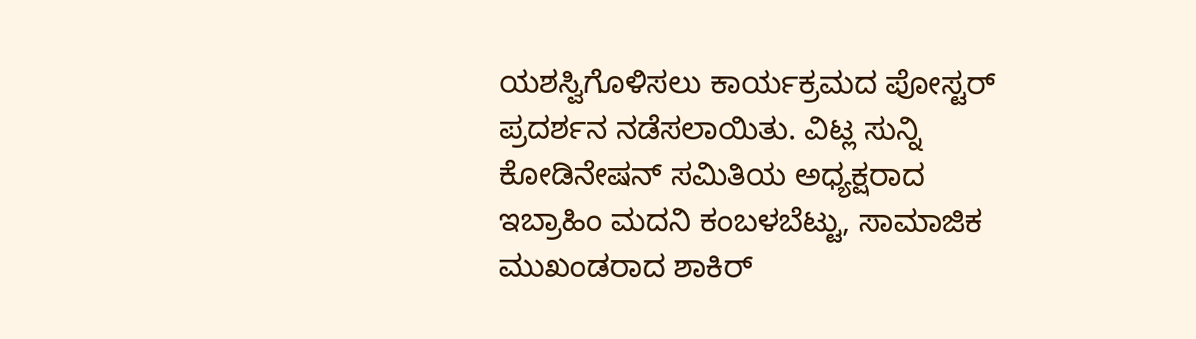ಯಶಸ್ವಿಗೊಳಿಸಲು ಕಾರ್ಯಕ್ರಮದ ಪೋಸ್ಟರ್ ಪ್ರದರ್ಶನ ನಡೆಸಲಾಯಿತು. ವಿಟ್ಲ ಸುನ್ನಿ ಕೋಡಿನೇಷನ್ ಸಮಿತಿಯ ಅಧ್ಯಕ್ಷರಾದ ಇಬ್ರಾಹಿಂ ಮದನಿ ಕಂಬಳಬೆಟ್ಟು, ಸಾಮಾಜಿಕ ಮುಖಂಡರಾದ ಶಾಕಿರ್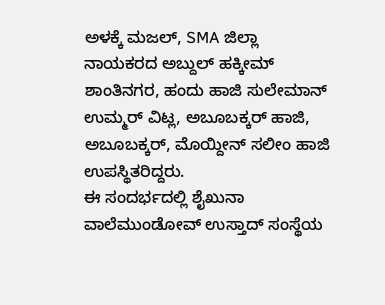ಅಳಕ್ಕೆ ಮಜಲ್, SMA ಜಿಲ್ಲಾ ನಾಯಕರದ ಅಬ್ದುಲ್ ಹಕ್ಕೀಮ್ ಶಾಂತಿನಗರ, ಹಂದು ಹಾಜಿ ಸುಲೇಮಾನ್ ಉಮ್ಮರ್ ವಿಟ್ಲ, ಅಬೂಬಕ್ಕರ್ ಹಾಜಿ, ಅಬೂಬಕ್ಕರ್, ಮೊಯ್ದೀನ್ ಸಲೀಂ ಹಾಜಿ ಉಪಸ್ಥಿತರಿದ್ದರು.
ಈ ಸಂದರ್ಭದಲ್ಲಿ ಶೈಖುನಾ ವಾಲೆಮುಂಡೋವ್ ಉಸ್ತಾದ್ ಸಂಸ್ಥೆಯ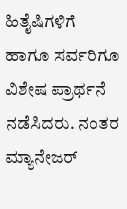ಹಿತೈಷಿಗಳಿಗೆ ಹಾಗೂ ಸರ್ವರಿಗೂ ವಿಶೇಷ ಪ್ರಾರ್ಥನೆ ನಡೆಸಿದರು. ನಂತರ ಮ್ಯಾನೇಜರ್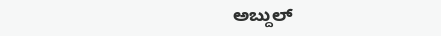ಅಬ್ದುಲ್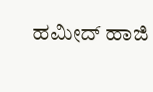ಹಮೀದ್ ಹಾಜಿ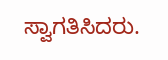ಸ್ವಾಗತಿಸಿದರು.